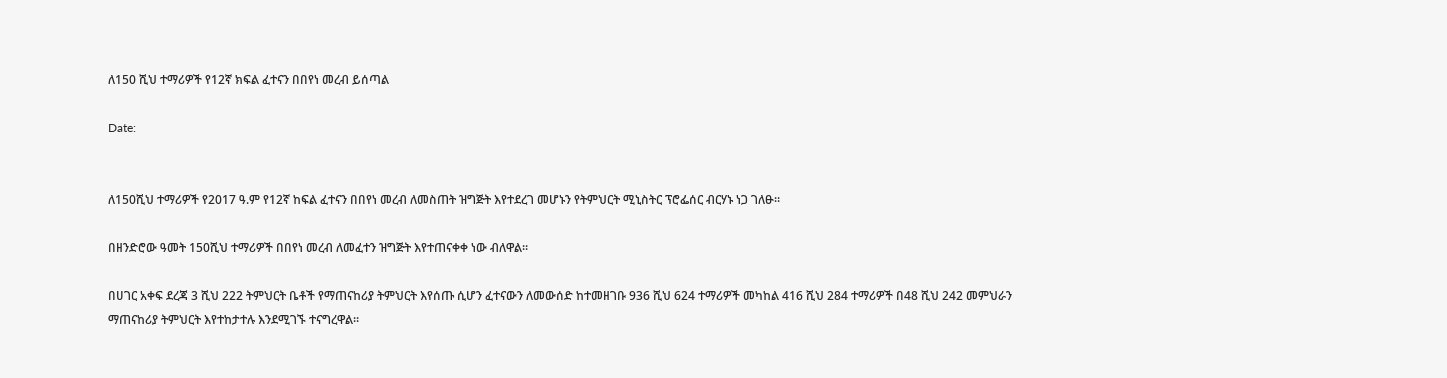ለ150 ሺህ ተማሪዎች የ12ኛ ክፍል ፈተናን በበየነ መረብ ይሰጣል

Date:


ለ150ሺህ ተማሪዎች የ2017 ዓ.ም የ12ኛ ከፍል ፈተናን በበየነ መረብ ለመስጠት ዝግጅት እየተደረገ መሆኑን የትምህርት ሚኒስትር ፕሮፌሰር ብርሃኑ ነጋ ገለፁ።

በዘንድሮው ዓመት 150ሺህ ተማሪዎች በበየነ መረብ ለመፈተን ዝግጅት እየተጠናቀቀ ነው ብለዋል።

በሀገር አቀፍ ደረጃ 3 ሺህ 222 ትምህርት ቤቶች የማጠናከሪያ ትምህርት እየሰጡ ሲሆን ፈተናውን ለመውሰድ ከተመዘገቡ 936 ሺህ 624 ተማሪዎች መካከል 416 ሺህ 284 ተማሪዎች በ48 ሺህ 242 መምህራን ማጠናከሪያ ትምህርት እየተከታተሉ እንደሚገኙ ተናግረዋል።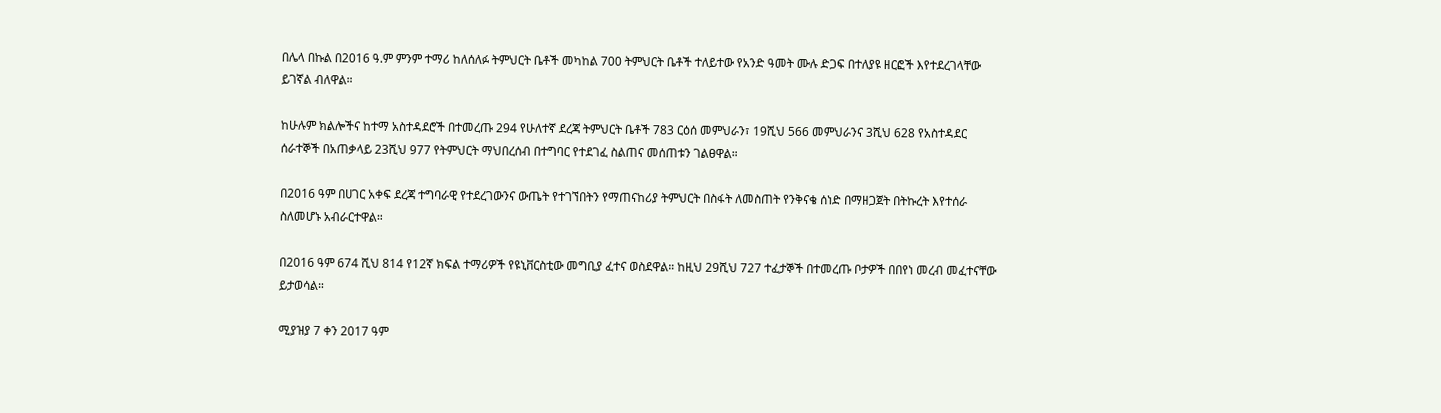በሌላ በኩል በ2016 ዓ.ም ምንም ተማሪ ከለሰለፉ ትምህርት ቤቶች መካከል 700 ትምህርት ቤቶች ተለይተው የአንድ ዓመት ሙሉ ድጋፍ በተለያዩ ዘርፎች እየተደረገላቸው ይገኛል ብለዋል።

ከሁሉም ክልሎችና ከተማ አስተዳደሮች በተመረጡ 294 የሁለተኛ ደረጃ ትምህርት ቤቶች 783 ርዕሰ መምህራን፣ 19ሺህ 566 መምህራንና 3ሺህ 628 የአስተዳደር ሰራተኞች በአጠቃላይ 23ሺህ 977 የትምህርት ማህበረሰብ በተግባር የተደገፈ ስልጠና መሰጠቱን ገልፀዋል።

በ2016 ዓም በሀገር አቀፍ ደረጃ ተግባራዊ የተደረገውንና ውጤት የተገኘበትን የማጠናከሪያ ትምህርት በስፋት ለመስጠት የንቅናቄ ሰነድ በማዘጋጀት በትኩረት እየተሰራ ስለመሆኑ አብራርተዋል።

በ2016 ዓም 674 ሺህ 814 የ12ኛ ክፍል ተማሪዎች የዩኒቨርስቲው መግቢያ ፈተና ወስደዋል። ከዚህ 29ሺህ 727 ተፈታኞች በተመረጡ ቦታዎች በበየነ መረብ መፈተናቸው ይታወሳል።

ሚያዝያ 7 ቀን 2017 ዓም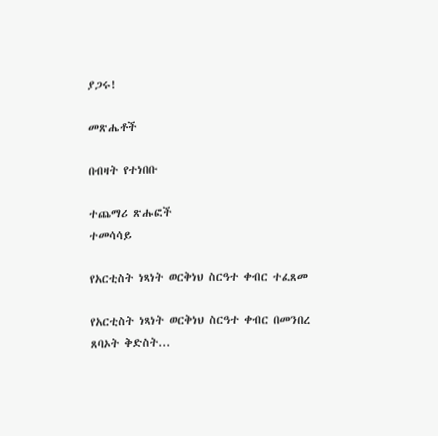ያጋሩ!

መጽሔቶች

በብዛት የተነበቡ

ተጨማሪ ጽሑፎች
ተመሳሳይ

የአርቲስት ነጻነት ወርቅነህ ስርዓተ ቀብር ተፈጸመ

የአርቲስት ነጻነት ወርቅነህ ስርዓተ ቀብር በመንበረ ጸባኦት ቅድስት...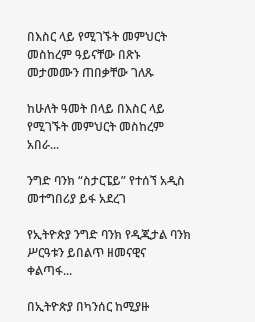በእስር ላይ የሚገኙት መምህርት መስከረም ዓይናቸው በጽኑ መታመሙን ጠበቃቸው ገለጹ

ከሁለት ዓመት በላይ በእስር ላይ የሚገኙት መምህርት መስከረም አበራ...

ንግድ ባንክ “ስታርፔይ” የተሰኘ አዲስ መተግበሪያ ይፋ አደረገ

የኢትዮጵያ ንግድ ባንክ የዲጂታል ባንክ ሥርዓቱን ይበልጥ ዘመናዊና ቀልጣፋ...

በኢትዮጵያ በካንሰር ከሚያዙ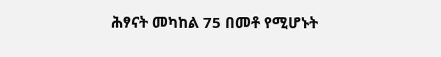ሕፃናት መካከል 75 በመቶ የሚሆኑት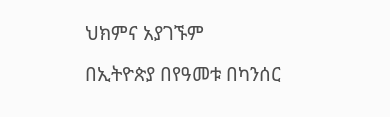ህክምና አያገኙም

በኢትዮጵያ በየዓመቱ በካንሰር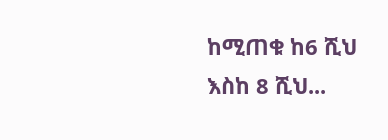ከሚጠቁ ከ6 ሺህ እስከ 8 ሺህ...